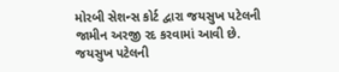મોરબી સેશન્સ કોર્ટ દ્વારા જયસુખ પટેલની જામીન અરજી રદ કરવામાં આવી છે. જયસુખ પટેલની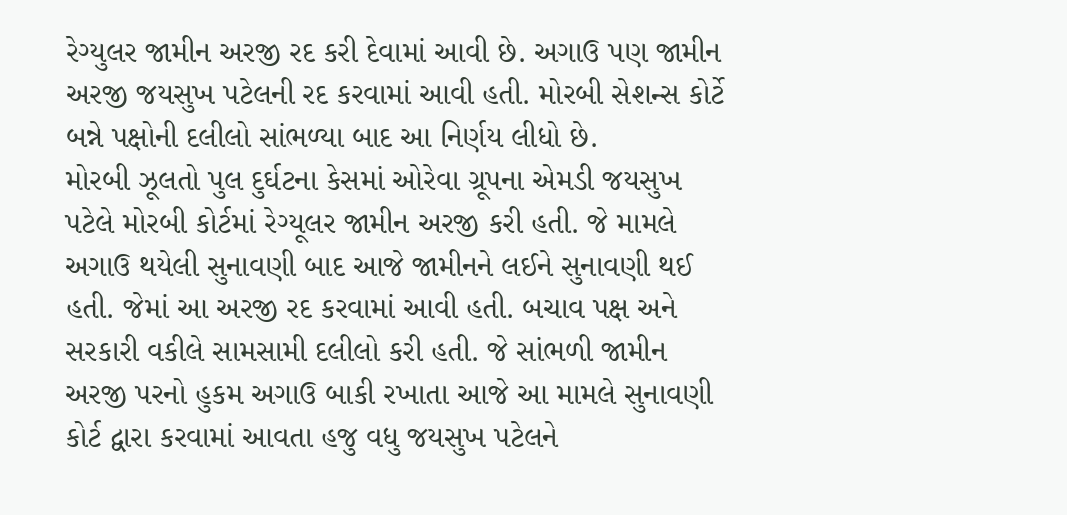રેગ્યુલર જામીન અરજી રદ કરી દેવામાં આવી છે. અગાઉ પણ જામીન અરજી જયસુખ પટેલની રદ કરવામાં આવી હતી. મોરબી સેશન્સ કોર્ટે બન્ને પક્ષોની દલીલો સાંભળ્યા બાદ આ નિર્ણય લીધો છે.
મોરબી ઝૂલતો પુલ દુર્ઘટના કેસમાં ઓરેવા ગ્રૂપના એમડી જયસુખ પટેલે મોરબી કોર્ટમાં રેગ્યૂલર જામીન અરજી કરી હતી. જે મામલે અગાઉ થયેલી સુનાવણી બાદ આજે જામીનને લઈને સુનાવણી થઈ હતી. જેમાં આ અરજી રદ કરવામાં આવી હતી. બચાવ પક્ષ અને સરકારી વકીલે સામસામી દલીલો કરી હતી. જે સાંભળી જામીન અરજી પરનો હુકમ અગાઉ બાકી રખાતા આજે આ મામલે સુનાવણી કોર્ટ દ્વારા કરવામાં આવતા હજુ વધુ જયસુખ પટેલને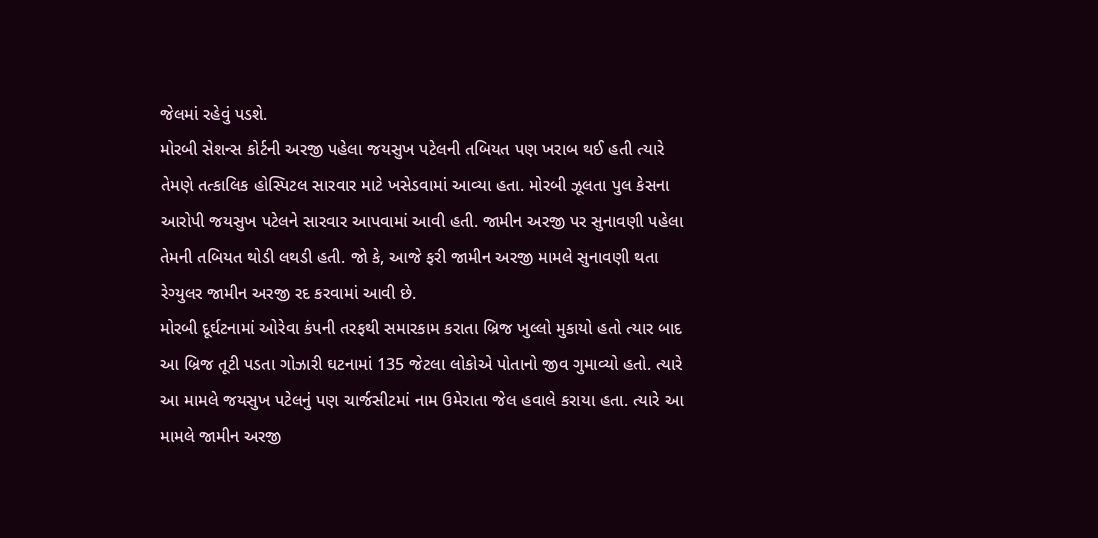જેલમાં રહેવું પડશે.
મોરબી સેશન્સ કોર્ટની અરજી પહેલા જયસુખ પટેલની તબિયત પણ ખરાબ થઈ હતી ત્યારે તેમણે તત્કાલિક હોસ્પિટલ સારવાર માટે ખસેડવામાં આવ્યા હતા. મોરબી ઝૂલતા પુલ કેસના આરોપી જયસુખ પટેલને સારવાર આપવામાં આવી હતી. જામીન અરજી પર સુનાવણી પહેલા તેમની તબિયત થોડી લથડી હતી. જો કે, આજે ફરી જામીન અરજી મામલે સુનાવણી થતા રેગ્યુલર જામીન અરજી રદ કરવામાં આવી છે.
મોરબી દૂર્ઘટનામાં ઓરેવા કંપની તરફથી સમારકામ કરાતા બ્રિજ ખુલ્લો મુકાયો હતો ત્યાર બાદ આ બ્રિજ તૂટી પડતા ગોઝારી ઘટનામાં 135 જેટલા લોકોએ પોતાનો જીવ ગુમાવ્યો હતો. ત્યારે આ મામલે જયસુખ પટેલનું પણ ચાર્જસીટમાં નામ ઉમેરાતા જેલ હવાલે કરાયા હતા. ત્યારે આ મામલે જામીન અરજી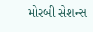મોરબી સેશન્સ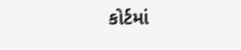કોર્ટમાં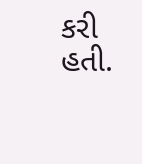કરી હતી.